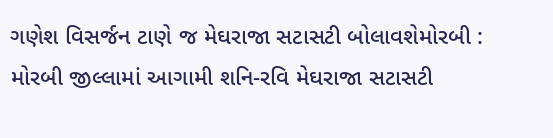ગણેશ વિસર્જન ટાણે જ મેઘરાજા સટાસટી બોલાવશેમોરબી : મોરબી જીલ્લામાં આગામી શનિ-રવિ મેઘરાજા સટાસટી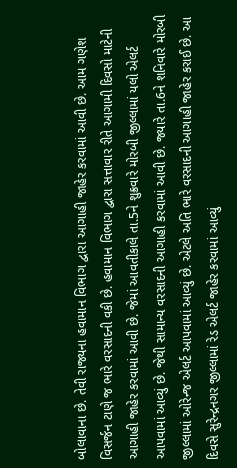બોલાવાના છે. તેવી રાજ્યના હવામાન વિભાગ દ્વારા આગાહી જાહેર કરવામાં આવી છે. આમ ગણેશ વિસર્જન ટાણે જ ભારે વરસાદની વકી છે. હવામાન વિભાગ દ્વારા સત્તાવાર રીતે આગામી દિવસો માટેની આગાહી જાહેર કરવામાં આવી છે. જેમાં આવતીકાલે તા.5ને શુક્રવારે મોરબી જીલ્લામાં યલો એલર્ટ આપવામાં આવ્યું છે. જેથી સામાન્ય વરસાદની આગાહી કરવામાં આવી છે. જ્યારે તા.6ને શનિવારે મોરબી જીલ્લામાં ઓરેન્જ એલર્ટ આપવામાં આવ્યું છે. એટલે અતિ ભારે વરસાદની આગાહી જાહેર કરાઈ છે. આ દિવસે સુરેન્દ્રનગર જીલ્લામાં રેડ એલર્ટ જાહેર કરવામાં આવ્યું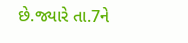છે.જ્યારે તા.7ને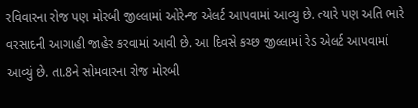રવિવારના રોજ પણ મોરબી જીલ્લામાં ઓરેન્જ એલર્ટ આપવામાં આવ્યુ છે. ત્યારે પણ અતિ ભારે વરસાદની આગાહી જાહેર કરવામાં આવી છે. આ દિવસે કચ્છ જીલ્લામાં રેડ એલર્ટ આપવામાં આવ્યું છે. તા.8ને સોમવારના રોજ મોરબી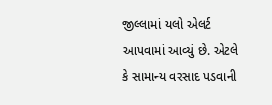જીલ્લામાં યલો એલર્ટ આપવામાં આવ્યું છે. એટલે કે સામાન્ય વરસાદ પડવાની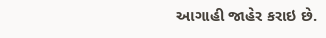આગાહી જાહેર કરાઇ છે.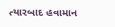ત્યારબાદ હવામાન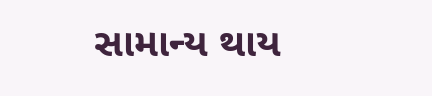સામાન્ય થાય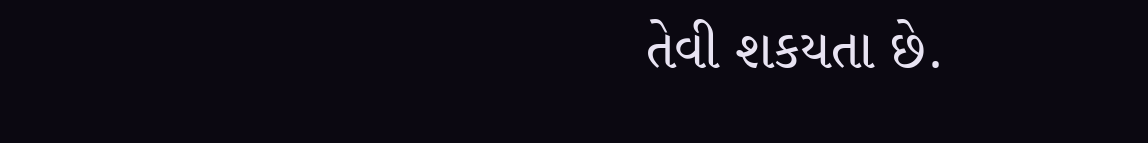તેવી શકયતા છે.